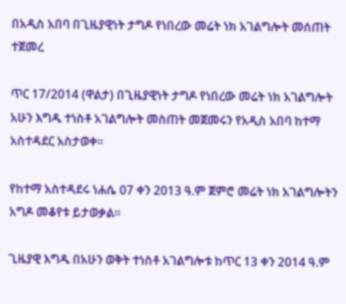በአዲስ አበባ በጊዜያዊነት ታግዶ የነበረው መሬት ነክ አገልግሎት መሰጠት ተጀመረ

ጥር 17/2014 (ዋልታ) በጊዜያዊነት ታግዶ የነበረው መሬት ነክ አገልግሎት አሁን እግዱ ተነስቶ አገልግሎት መስጠት መጀመሩን የአዲስ አበባ ከተማ አስተዳደር አስታወቀ።

የከተማ አስተዳደሩ ነሐሴ 07 ቀን 2013 ዓ.ም ጀምሮ መሬት ነክ አገልግሎትን አግዶ መቆየቱ ይታወቃል።

ጊዜያዊ እግዱ በአሁን ወቅት ተነስቶ አገልግሎቱ ከጥር 13 ቀን 2014 ዓ.ም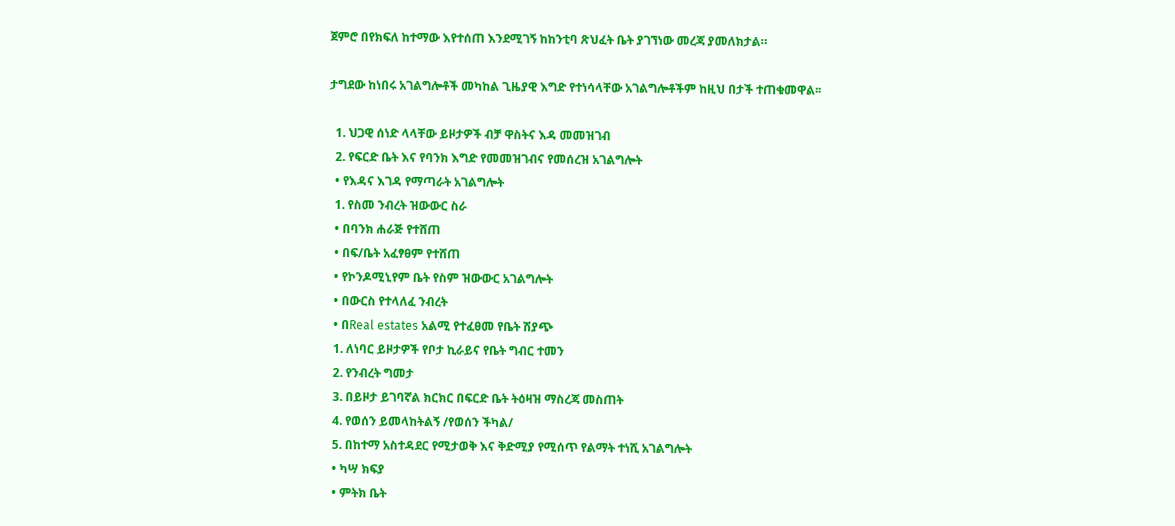ጀምሮ በየክፍለ ከተማው እየተሰጠ እንደሚገኝ ከከንቲባ ጽህፈት ቤት ያገኘነው መረጃ ያመለክታል።

ታግደው ከነበሩ አገልግሎቶች መካከል ጊዜያዊ እግድ የተነሳላቸው አገልግሎቶችም ከዚህ በታች ተጠቁመዋል፡፡

  1. ህጋዊ ሰነድ ላላቸው ይዞታዎች ብቻ ዋስትና እዳ መመዝገብ
  2. የፍርድ ቤት እና የባንክ እግድ የመመዝገብና የመሰረዝ አገልግሎት
  • የእዳና እገዳ የማጣራት አገልግሎት
  1. የስመ ንብረት ዝውውር ስራ
  • በባንክ ሐራጅ የተሸጠ
  • በፍ/ቤት አፈፃፀም የተሸጠ
  • የኮንዶሚኒየም ቤት የስም ዝውውር አገልግሎት
  • በውርስ የተላለፈ ንብረት
  • በReal estates አልሚ የተፈፀመ የቤት ሽያጭ
  1. ለነባር ይዞታዎች የቦታ ኪራይና የቤት ግብር ተመን
  2. የንብረት ግመታ
  3. በይዞታ ይገባኛል ክርክር በፍርድ ቤት ትዕዛዝ ማስረጃ መስጠት
  4. የወሰን ይመላከትልኝ /የወሰን ችካል/
  5. በከተማ አስተዳደር የሚታወቅ እና ቅድሚያ የሚሰጥ የልማት ተነሺ አገልግሎት
  • ካሣ ክፍያ
  • ምትክ ቤት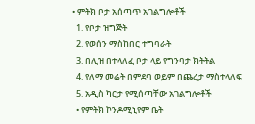• ምትክ ቦታ አሰጣጥ አገልግሎቶች
  1. የቦታ ዝግጅት
  2. የወሰን ማስከበር ተግባራት
  3. በሊዝ በተላለፈ ቦታ ላይ የግንባታ ክትትል
  4. የለማ መሬት በምደባ ወይም በጨረታ ማስተላለፍ
  5. አዲስ ካርታ የሚሰጣቸው አገልግሎቶች
  • የምትክ ኮንዶሚኒየም ቤት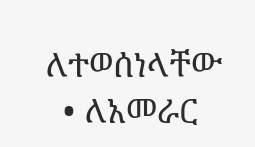ለተወሰነላቸው
  • ለአመራር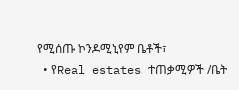የሚሰጡ ኮንዶሚኒየም ቤቶች፣
  • የReal estates ተጠቃሚዎች /ቤት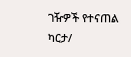ገዥዎች የተናጠል ካርታ/